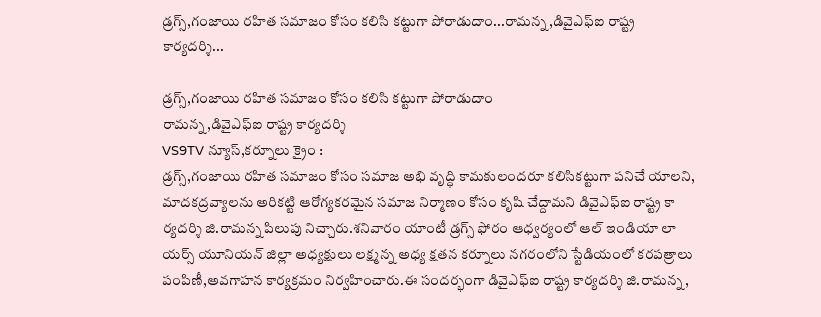డ్రగ్స్,గంజాయి రహిత సమాజం కోసం కలిసి కట్టుగా పోరాడుదాం...రామన్న,డివైఎఫ్ఐ రాష్ట్ర కార్యదర్శి...

డ్రగ్స్,గంజాయి రహిత సమాజం కోసం కలిసి కట్టుగా పోరాడుదాం
రామన్న,డివైఎఫ్ఐ రాష్ట్ర కార్యదర్శి
VS9TV న్యూస్,కర్నూలు క్రైం :
డ్రగ్స్,గంజాయి రహిత సమాజం కోసం సమాజ అభి వృద్ధి కామకులందరూ కలిసికట్టుగా పనిచే యాలని, మాదకద్రవ్యాలను అరికట్టి ఆరోగ్యకరమైన సమాజ నిర్మాణం కోసం కృషి చేద్దామని డివైఎఫ్ఐ రాష్ట్ర కా ర్యదర్శి జి.రామన్న పిలుపు నిచ్చారు.శనివారం యాంటీ డ్రగ్స్ ఫోరం ఆధ్వర్యంలో ఆల్ ఇండియా లా యర్స్ యూనియన్ జిల్లా అధ్యక్షులు లక్ష్మన్న అధ్య క్షతన కర్నూలు నగరంలోని స్టేడియంలో కరపత్రాలు పంపిణీ,అవగాహన కార్యక్రమం నిర్వహించారు.ఈ సందర్భంగా డివైఎఫ్ఐ రాష్ట్ర కార్యదర్శి జి.రామన్న,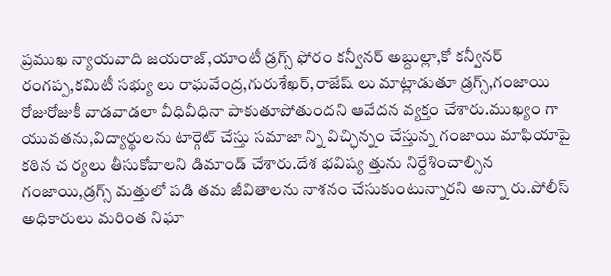ప్రముఖ న్యాయవాది జయరాజ్,యాంటీ డ్రగ్స్ ఫోరం కన్వీనర్ అబ్దుల్లా,కో కన్వీనర్ రంగప్ప,కమిటీ సభ్యు లు రాఘవేంద్ర,గురుశేఖర్,రాజేష్ లు మాట్లాడుతూ డ్రగ్స్,గంజాయి రోజురోజుకీ వాడవాడలా వీధివీధినా పాకుతూపోతుందని ఆవేదన వ్యక్తం చేశారు.ముఖ్యం గా యువతను,విద్యార్థులను టార్గెట్ చేస్తు సమాజా న్ని విచ్ఛిన్నం చేస్తున్న గంజాయి మాఫియాపై కఠిన చ ర్యలు తీసుకోవాలని డిమాండ్ చేశారు.దేశ భవిష్య త్తును నిర్దేశించాల్సిన గంజాయి,డ్రగ్స్ మత్తులో పడి తమ జీవితాలను నాశనం చేసుకుంటున్నారని అన్నా రు.పోలీస్ అధికారులు మరింత నిఘా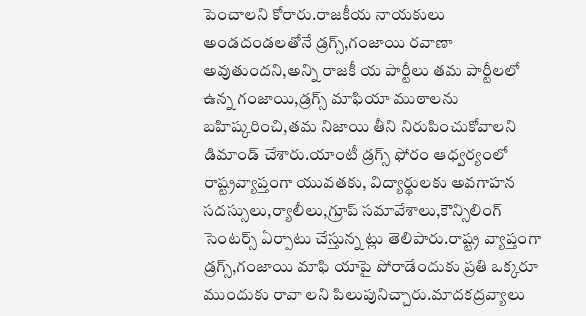పెంచాలని కోరారు.రాజకీయ నాయకులు అండదండలతోనే డ్రగ్స్,గంజాయి రవాణా అవుతుందని,అన్ని రాజకీ య పార్టీలు తమ పార్టీలలో ఉన్న గంజాయి,డ్రగ్స్ మాఫియా ముఠాలను బహిష్కరించి,తమ నిజాయి తీని నిరుపించుకోవాలని డిమాండ్ చేశారు.యాంటీ డ్రగ్స్ ఫోరం ఆధ్వర్యంలో రాష్ట్రవ్యాప్తంగా యువతకు, విద్యార్థులకు అవగాహన సదస్సులు,ర్యాలీలు,గ్రూప్ సమావేశాలు,కౌన్సిలింగ్ సెంటర్స్ ఏర్పాటు చేస్తున్న ట్లు తెలిపారు.రాష్ట్ర వ్యాప్తంగా డ్రగ్స్,గంజాయి మాఫి యాపై పోరాడేందుకు ప్రతి ఒక్కరూ ముందుకు రావా లని పిలుపునిచ్చారు.మాదకద్రవ్యాలు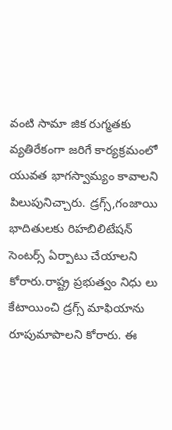వంటి సామా జిక రుగ్మతకు వ్యతిరేకంగా జరిగే కార్యక్రమంలో యువత భాగస్వామ్యం కావాలని పిలుపునిచ్చారు. డ్రగ్స్,గంజాయి భాదితులకు రిహబిలిటేషన్ సెంటర్స్ ఏర్పాటు చేయాలని కోరారు.రాష్ట్ర ప్రభుత్వం నిధు లు కేటాయించి డ్రగ్స్ మాఫియాను రూపుమాపాలని కోరారు. ఈ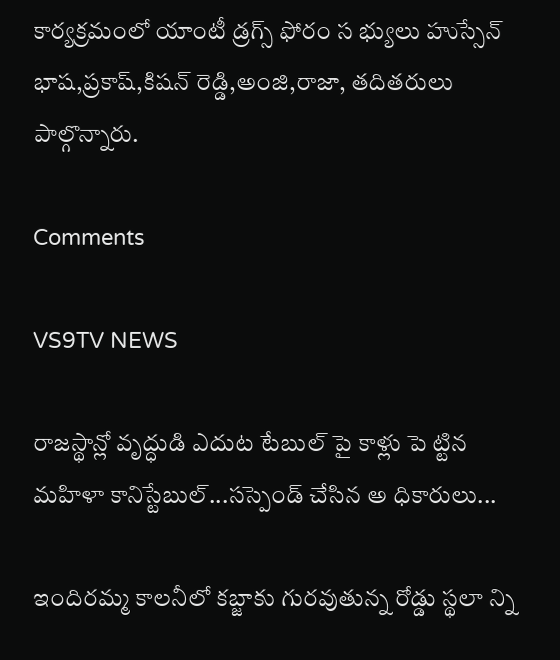కార్యక్రమంలో యాంటీ డ్రగ్స్ ఫోరం స భ్యులు హుస్సేన్ భాష,ప్రకాష్,కిషన్ రెడ్డి,అంజి,రాజా, తదితరులు పాల్గొన్నారు.

Comments

VS9TV NEWS

రాజస్థాన్లో వృద్ధుడి ఎదుట టేబుల్ పై కాళ్లు పె ట్టిన మహిళా కానిస్టేబుల్...సస్పెండ్ చేసిన అ ధికారులు...

ఇందిరమ్మ కాలనీలో కబ్జాకు గురవుతున్న రోడ్డు స్థలా న్ని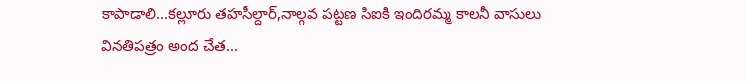కాపాడాలి...కల్లూరు తహసీల్దార్,నాల్గవ పట్టణ సిఐకి ఇందిరమ్మ కాలనీ వాసులు వినతిపత్రం అంద చేత...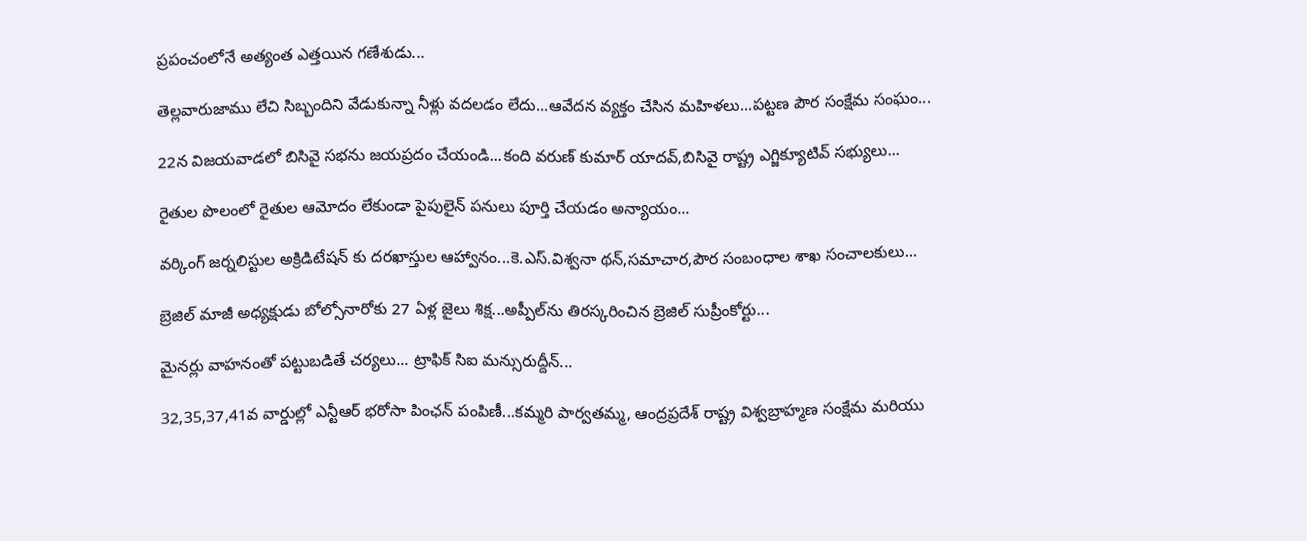ప్రపంచంలోనే అత్యంత ఎత్తయిన గణేశుడు...

తెల్లవారుజాము లేచి సిబ్బందిని వేడుకున్నా నీళ్లు వదలడం లేదు...ఆవేదన వ్యక్తం చేసిన మహిళలు...పట్టణ పౌర సంక్షేమ సంఘం...

22న విజయవాడలో బిసివై సభను జయప్రదం చేయండి...కంది వరుణ్ కుమార్ యాదవ్,బిసివై రాష్ట్ర ఎగ్జిక్యూటివ్ సభ్యులు...

రైతుల పొలంలో రైతుల ఆమోదం లేకుండా పైపులైన్ పనులు పూర్తి చేయడం అన్యాయం...

వర్కింగ్ జర్నలిస్టుల అక్రిడిటేషన్ కు దరఖాస్తుల ఆహ్వానం...కె.ఎస్.విశ్వనా థన్,సమాచార,పౌర సంబంధాల శాఖ సంచాలకులు...

బ్రెజిల్ మాజీ అధ్యక్షుడు బోల్సోనారోకు 27 ఏళ్ల జైలు శిక్ష...అప్పీల్‌ను తిరస్కరించిన బ్రెజిల్ సుప్రీంకోర్టు...

మైనర్లు వాహనంతో పట్టుబడితే చర్యలు... ట్రాఫిక్ సిఐ మన్సురుద్దీన్...

32,35,37,41వ వార్డుల్లో ఎన్టీఆర్ భరోసా పింఛన్ పంపిణీ...కమ్మరి పార్వతమ్మ, ఆంద్రప్రదేశ్ రాష్ట్ర విశ్వబ్రాహ్మణ సంక్షేమ మరియు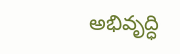అభివృద్ధి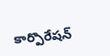కార్పొరేషన్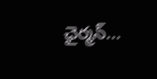ఛైర్మన్...